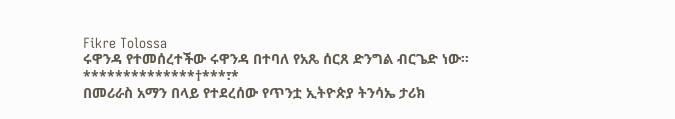Fikre Tolossa
ሩዋንዳ የተመሰረተችው ሩዋንዳ በተባለ የአጼ ሰርጸ ድንግል ብርጌድ ነው።
**************†***፣*
በመሪራስ አማን በላይ የተደረሰው የጥንቷ ኢትዮጵያ ትንሳኤ ታሪክ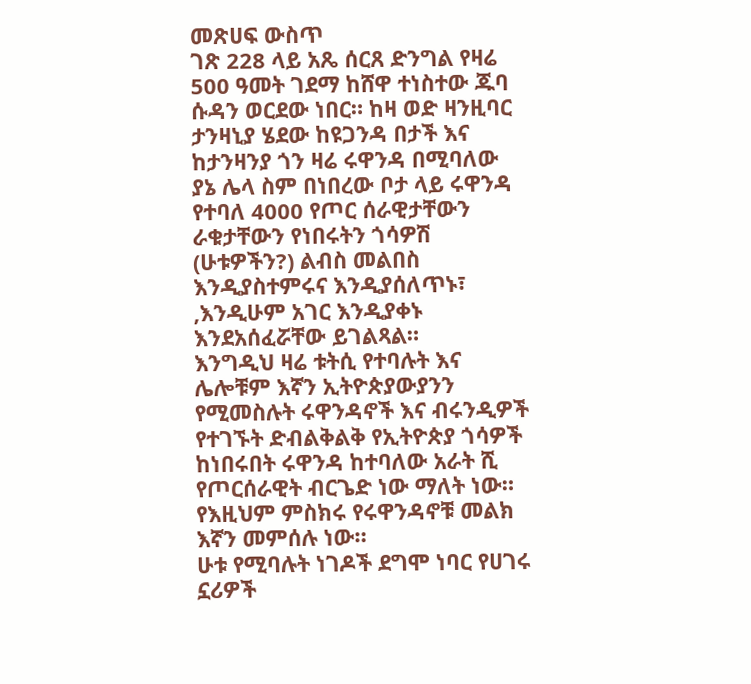መጽሀፍ ውስጥ
ገጽ 228 ላይ አጼ ሰርጸ ድንግል የዛሬ 500 ዓመት ገደማ ከሸዋ ተነስተው ጁባ ሱዳን ወርደው ነበር። ከዛ ወድ ዛንዚባር ታንዛኒያ ሄደው ከዩጋንዳ በታች እና ከታንዛንያ ጎን ዛሬ ሩዋንዳ በሚባለው ያኔ ሌላ ስም በነበረው ቦታ ላይ ሩዋንዳ የተባለ 4000 የጦር ሰራዊታቸውን ራቁታቸውን የነበሩትን ጎሳዎሽ (ሁቱዎችን?) ልብስ መልበስ እንዲያስተምሩና እንዲያሰለጥኑ፣ ,እንዲሁም አገር እንዲያቀኑ እንደአሰፈሯቸው ይገልጻል።
እንግዲህ ዛሬ ቱትሲ የተባሉት እና ሌሎቹም እኛን ኢትዮጵያውያንን የሚመስሉት ሩዋንዳኖች እና ብሩንዲዎች የተገኙት ድብልቅልቅ የኢትዮጵያ ጎሳዎች ከነበሩበት ሩዋንዳ ከተባለው አራት ሺ የጦርሰራዊት ብርጌድ ነው ማለት ነው። የእዚህም ምስክሩ የሩዋንዳኖቹ መልክ እኛን መምሰሉ ነው።
ሁቱ የሚባሉት ነገዶች ደግሞ ነባር የሀገሩ ኗሪዎች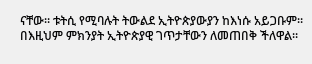ናቸው። ቱትሲ የሚባሉት ትውልደ ኢትዮጵያውያን ከእነሱ አይጋቡም። በእዚህም ምክንያት ኢትዮጵያዊ ገጥታቸውን ለመጠበቅ ችለዋል።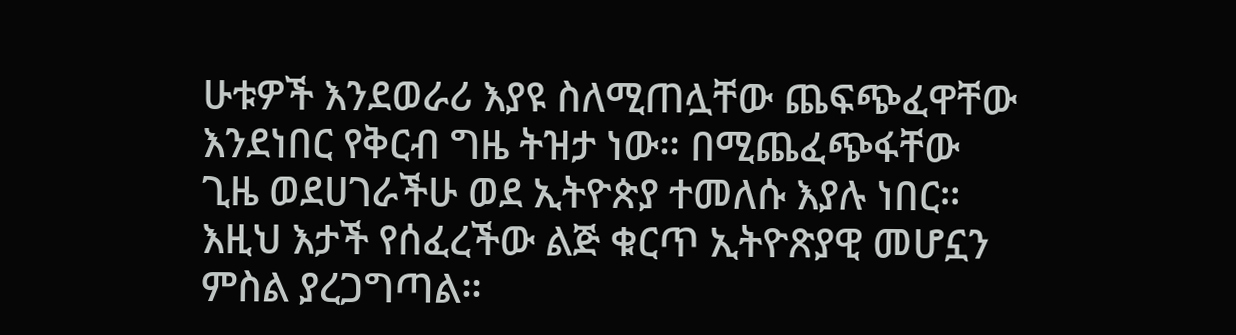ሁቱዎች እንደወራሪ እያዩ ስለሚጠሏቸው ጨፍጭፈዋቸው እንደነበር የቅርብ ግዜ ትዝታ ነው። በሚጨፈጭፋቸው ጊዜ ወደሀገራችሁ ወደ ኢትዮጵያ ተመለሱ እያሉ ነበር።
እዚህ እታች የሰፈረችው ልጅ ቁርጥ ኢትዮጽያዊ መሆኗን ምስል ያረጋግጣል።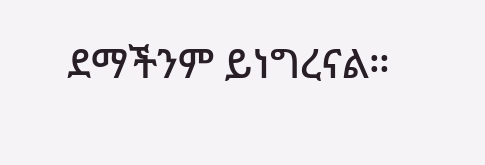ደማችንም ይነግረናል።